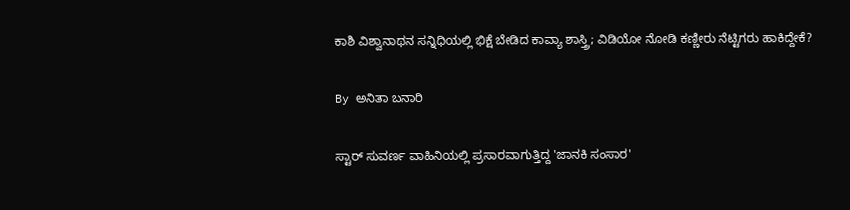ಕಾಶಿ ವಿಶ್ವಾನಾಥನ ಸನ್ನಿಧಿಯಲ್ಲಿ ಭಿಕ್ಷೆ ಬೇಡಿದ ಕಾವ್ಯಾ ಶಾಸ್ತ್ರಿ; ವಿಡಿಯೋ ನೋಡಿ ಕಣ್ಣೀರು ನೆಟ್ಟಿಗರು ಹಾಕಿದ್ದೇಕೆ?

By ಅನಿತಾ ಬನಾರಿ

ಸ್ಟಾರ್ ಸುವರ್ಣ ವಾಹಿನಿಯಲ್ಲಿ ಪ್ರಸಾರವಾಗುತ್ತಿದ್ದ 'ಜಾನಕಿ ಸಂಸಾರ'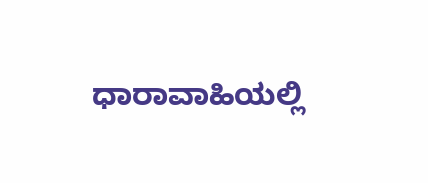ಧಾರಾವಾಹಿಯಲ್ಲಿ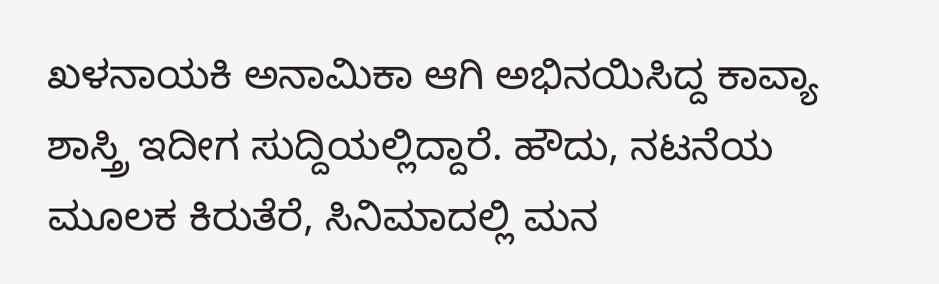ಖಳನಾಯಕಿ ಅನಾಮಿಕಾ ಆಗಿ ಅಭಿನಯಿಸಿದ್ದ ಕಾವ್ಯಾ ಶಾಸ್ತ್ರಿ ಇದೀಗ ಸುದ್ದಿಯಲ್ಲಿದ್ದಾರೆ. ಹೌದು, ನಟನೆಯ ಮೂಲಕ ಕಿರುತೆರೆ, ಸಿನಿಮಾದಲ್ಲಿ ಮನ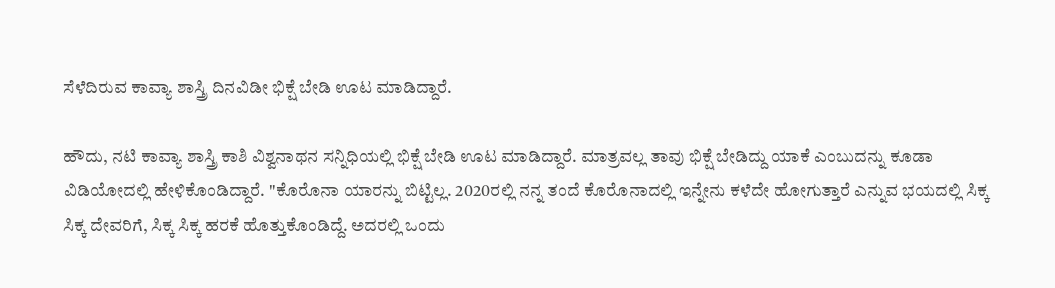ಸೆಳೆದಿರುವ ಕಾವ್ಯಾ ಶಾಸ್ತ್ರಿ ದಿನವಿಡೀ ಭಿಕ್ಷೆ ಬೇಡಿ ಊಟ ಮಾಡಿದ್ದಾರೆ.

ಹೌದು, ನಟಿ ಕಾವ್ಯಾ ಶಾಸ್ತ್ರಿ ಕಾಶಿ ವಿಶ್ವನಾಥನ ಸನ್ನಿಧಿಯಲ್ಲಿ ಭಿಕ್ಷೆ ಬೇಡಿ ಊಟ ಮಾಡಿದ್ದಾರೆ. ಮಾತ್ರವಲ್ಲ ತಾವು ಭಿಕ್ಷೆ ಬೇಡಿದ್ದು ಯಾಕೆ ಎಂಬುದನ್ನು ಕೂಡಾ ವಿಡಿಯೋದಲ್ಲಿ ಹೇಳಿಕೊಂಡಿದ್ದಾರೆ. "ಕೊರೊನಾ ಯಾರನ್ನು ಬಿಟ್ಟಿಲ್ಲ. 2020ರಲ್ಲಿ ನನ್ನ ತಂದೆ ಕೊರೊನಾದಲ್ಲಿ ಇನ್ನೇನು ಕಳೆದೇ ಹೋಗುತ್ತಾರೆ ಎನ್ನುವ ಭಯದಲ್ಲಿ ಸಿಕ್ಕ ಸಿಕ್ಕ ದೇವರಿಗೆ, ಸಿಕ್ಕ ಸಿಕ್ಕ ಹರಕೆ ಹೊತ್ತುಕೊಂಡಿದ್ದೆ. ಅದರಲ್ಲಿ ಒಂದು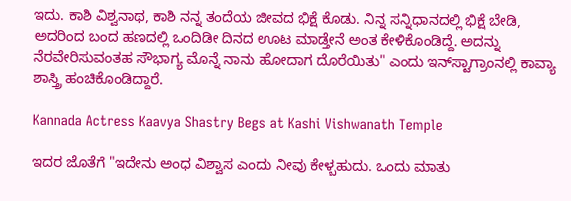ಇದು. ಕಾಶಿ ವಿಶ್ವನಾಥ, ಕಾಶಿ ನನ್ನ ತಂದೆಯ ಜೀವದ ಭಿಕ್ಷೆ ಕೊಡು. ನಿನ್ನ ಸನ್ನಿಧಾನದಲ್ಲಿ ಭಿಕ್ಷೆ ಬೇಡಿ, ಅದರಿಂದ ಬಂದ ಹಣದಲ್ಲಿ ಒಂದಿಡೀ ದಿನದ ಊಟ ಮಾಡ್ತೇನೆ ಅಂತ ಕೇಳಿಕೊಂಡಿದ್ದೆ‌. ಅದನ್ನು ನೆರವೇರಿಸುವಂತಹ ಸೌಭಾಗ್ಯ ಮೊನ್ನೆ ನಾನು ಹೋದಾಗ ದೊರೆಯಿತು" ಎಂದು ಇನ್‌ಸ್ಟಾಗ್ರಾಂನಲ್ಲಿ ಕಾವ್ಯಾ ಶಾಸ್ತ್ರಿ ಹಂಚಿಕೊಂಡಿದ್ದಾರೆ.

Kannada Actress Kaavya Shastry Begs at Kashi Vishwanath Temple

ಇದರ ಜೊತೆಗೆ "ಇದೇನು ಅಂಧ ವಿಶ್ವಾಸ ಎಂದು ನೀವು ಕೇಳ್ಬಹುದು. ಒಂದು ಮಾತು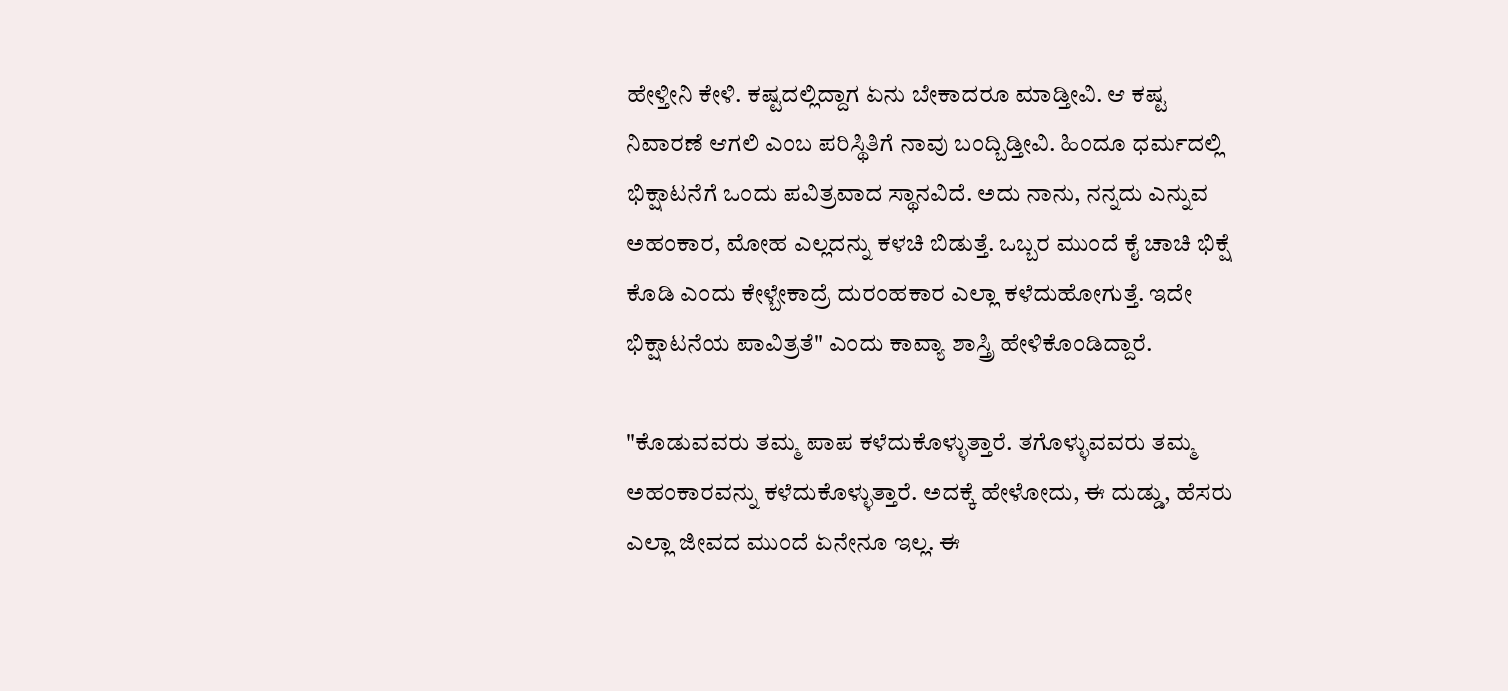ಹೇಳ್ತೀನಿ ಕೇಳಿ. ಕಷ್ಟದಲ್ಲಿದ್ದಾಗ ಏನು ಬೇಕಾದರೂ ಮಾಡ್ತೀವಿ. ಆ ಕಷ್ಟ ನಿವಾರಣೆ ಆಗಲಿ ಎಂಬ ಪರಿಸ್ಥಿತಿಗೆ ನಾವು ಬಂದ್ಬಿಡ್ತೀವಿ. ಹಿಂದೂ ಧರ್ಮದಲ್ಲಿ ಭಿಕ್ಷಾಟನೆಗೆ ಒಂದು ಪವಿತ್ರವಾದ ಸ್ಥಾನವಿದೆ. ಅದು ನಾನು, ನನ್ನದು ಎನ್ನುವ ಅಹಂಕಾರ, ಮೋಹ ಎಲ್ಲದನ್ನು ಕಳಚಿ ಬಿಡುತ್ತೆ. ಒಬ್ಬರ ಮುಂದೆ ಕೈ ಚಾಚಿ ಭಿಕ್ಷೆ ಕೊಡಿ ಎಂದು ಕೇಳ್ಬೇಕಾದ್ರೆ ದುರಂಹಕಾರ ಎಲ್ಲಾ ಕಳೆದುಹೋಗುತ್ತೆ. ಇದೇ ಭಿಕ್ಷಾಟನೆಯ ಪಾವಿತ್ರತೆ" ಎಂದು ಕಾವ್ಯಾ ಶಾಸ್ತ್ರಿ ಹೇಳಿಕೊಂಡಿದ್ದಾರೆ.

"ಕೊಡುವವರು ತಮ್ಮ ಪಾಪ ಕಳೆದುಕೊಳ್ಳುತ್ತಾರೆ. ತಗೊಳ್ಳುವವರು ತಮ್ಮ ಅಹಂಕಾರವನ್ನು ಕಳೆದುಕೊಳ್ಳುತ್ತಾರೆ. ಅದಕ್ಕೆ ಹೇಳೋದು, ಈ ದುಡ್ಡು, ಹೆಸರು ಎಲ್ಲಾ ಜೀವದ ಮುಂದೆ ಏನೇನೂ ಇಲ್ಲ. ಈ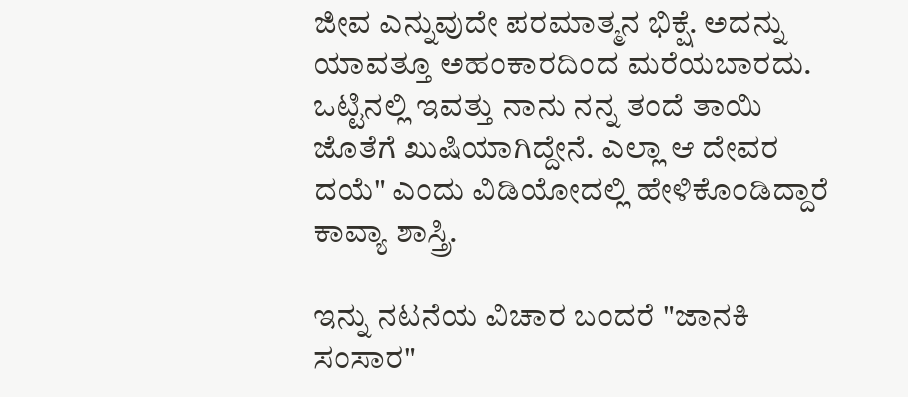ಜೀವ ಎನ್ನುವುದೇ ಪರಮಾತ್ಮನ ಭಿಕ್ಷೆ. ಅದನ್ನು ಯಾವತ್ತೂ ಅಹಂಕಾರದಿಂದ ಮರೆಯಬಾರದು. ಒಟ್ಟಿನಲ್ಲಿ ಇವತ್ತು ನಾನು ನನ್ನ ತಂದೆ ತಾಯಿ ಜೊತೆಗೆ ಖುಷಿಯಾಗಿದ್ದೇನೆ. ಎಲ್ಲಾ ಆ ದೇವರ ದಯೆ" ಎಂದು ವಿಡಿಯೋದಲ್ಲಿ ಹೇಳಿಕೊಂಡಿದ್ದಾರೆ ಕಾವ್ಯಾ ಶಾಸ್ತ್ರಿ.

ಇನ್ನು ನಟನೆಯ ವಿಚಾರ ಬಂದರೆ "ಜಾನಕಿ ಸಂಸಾರ"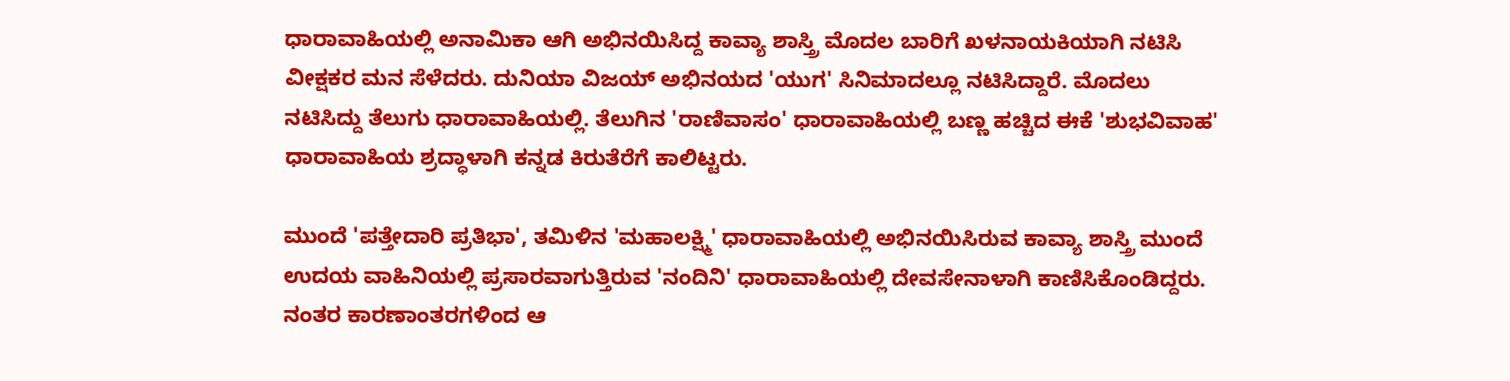ಧಾರಾವಾಹಿಯಲ್ಲಿ ಅನಾಮಿಕಾ ಆಗಿ ಅಭಿನಯಿಸಿದ್ದ ಕಾವ್ಯಾ ಶಾಸ್ತ್ರಿ ಮೊದಲ ಬಾರಿಗೆ ಖಳನಾಯಕಿಯಾಗಿ ನಟಿಸಿ ವೀಕ್ಷಕರ ಮನ ಸೆಳೆದರು. ದುನಿಯಾ ವಿಜಯ್ ಅಭಿನಯದ 'ಯುಗ' ಸಿನಿಮಾದಲ್ಲೂ ನಟಿಸಿದ್ದಾರೆ. ಮೊದಲು ನಟಿಸಿದ್ದು ತೆಲುಗು ಧಾರಾವಾಹಿಯಲ್ಲಿ. ತೆಲುಗಿನ 'ರಾಣಿವಾಸಂ' ಧಾರಾವಾಹಿಯಲ್ಲಿ ಬಣ್ಣ ಹಚ್ಚಿದ ಈಕೆ 'ಶುಭವಿವಾಹ' ಧಾರಾವಾಹಿಯ ಶ್ರದ್ಧಾಳಾಗಿ ಕನ್ನಡ ಕಿರುತೆರೆಗೆ ಕಾಲಿಟ್ಟರು.

ಮುಂದೆ 'ಪತ್ತೇದಾರಿ ಪ್ರತಿಭಾ', ತಮಿಳಿನ 'ಮಹಾಲಕ್ಷ್ಮಿ' ಧಾರಾವಾಹಿಯಲ್ಲಿ ಅಭಿನಯಿಸಿರುವ ಕಾವ್ಯಾ ಶಾಸ್ತ್ರಿ ಮುಂದೆ ಉದಯ ವಾಹಿನಿಯಲ್ಲಿ ಪ್ರಸಾರವಾಗುತ್ತಿರುವ 'ನಂದಿನಿ' ಧಾರಾವಾಹಿಯಲ್ಲಿ ದೇವಸೇನಾಳಾಗಿ ಕಾಣಿಸಿಕೊಂಡಿದ್ದರು. ನಂತರ ಕಾರಣಾಂತರಗಳಿಂದ ಆ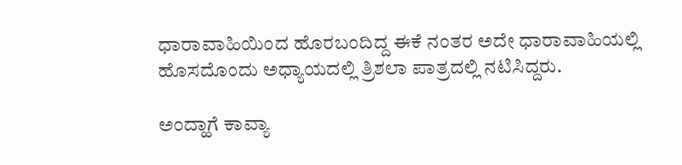ಧಾರಾವಾಹಿಯಿಂದ ಹೊರಬಂದಿದ್ದ ಈಕೆ ನಂತರ ಅದೇ ಧಾರಾವಾಹಿಯಲ್ಲಿ ಹೊಸದೊಂದು ಅಧ್ಯಾಯದಲ್ಲಿ ತ್ರಿಶಲಾ ಪಾತ್ರದಲ್ಲಿ ನಟಿಸಿದ್ದರು.

ಅಂದ್ಹಾಗೆ ಕಾವ್ಯಾ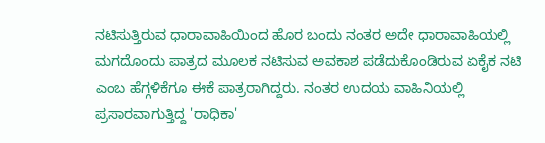ನಟಿಸುತ್ತಿರುವ ಧಾರಾವಾಹಿಯಿಂದ ಹೊರ ಬಂದು ನಂತರ ಅದೇ ಧಾರಾವಾಹಿಯಲ್ಲಿ ಮಗದೊಂದು ಪಾತ್ರದ ಮೂಲಕ ನಟಿಸುವ ಅವಕಾಶ ಪಡೆದುಕೊಂಡಿರುವ ಏಕೈಕ ನಟಿ ಎಂಬ ಹೆಗ್ಗಳಿಕೆಗೂ ಈಕೆ ಪಾತ್ರರಾಗಿದ್ದರು. ನಂತರ ಉದಯ ವಾಹಿನಿಯಲ್ಲಿ ಪ್ರಸಾರವಾಗುತ್ತಿದ್ದ 'ರಾಧಿಕಾ'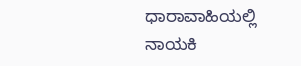ಧಾರಾವಾಹಿಯಲ್ಲಿ ನಾಯಕಿ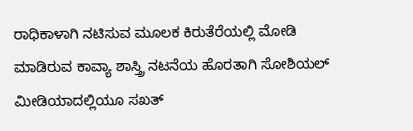ರಾಧಿಕಾಳಾಗಿ ನಟಿಸುವ ಮೂಲಕ ಕಿರುತೆರೆಯಲ್ಲಿ ಮೋಡಿ ಮಾಡಿರುವ ಕಾವ್ಯಾ ಶಾಸ್ತ್ರಿ ನಟನೆಯ ಹೊರತಾಗಿ ಸೋಶಿಯಲ್ ಮೀಡಿಯಾದಲ್ಲಿಯೂ ಸಖತ್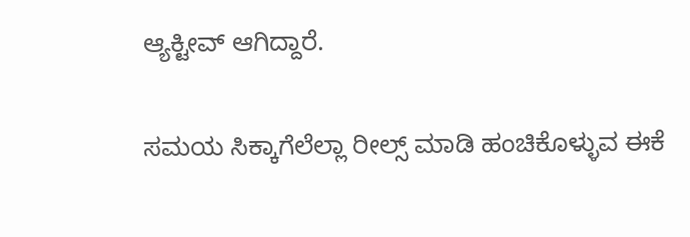ಆ್ಯಕ್ಟೀವ್ ಆಗಿದ್ದಾರೆ.

ಸಮಯ ಸಿಕ್ಕಾಗೆಲೆಲ್ಲಾ ರೀಲ್ಸ್ ಮಾಡಿ ಹಂಚಿಕೊಳ್ಳುವ ಈಕೆ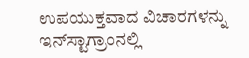ಉಪಯುಕ್ತವಾದ ವಿಚಾರಗಳನ್ನು ಇನ್‌ಸ್ಟಾಗ್ರಾಂನಲ್ಲಿ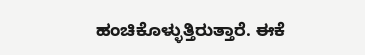ಹಂಚಿಕೊಳ್ಳುತ್ತಿರುತ್ತಾರೆ. ಈಕೆ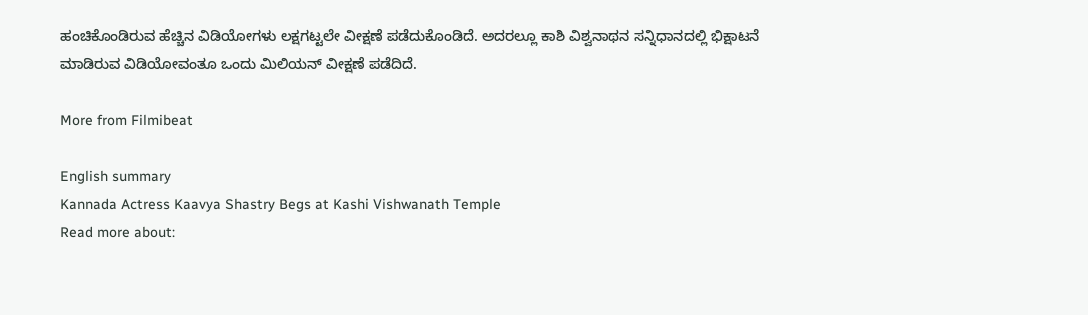ಹಂಚಿಕೊಂಡಿರುವ ಹೆಚ್ಚಿನ ವಿಡಿಯೋಗಳು ಲಕ್ಷಗಟ್ಟಲೇ ವೀಕ್ಷಣೆ ಪಡೆದುಕೊಂಡಿದೆ. ಅದರಲ್ಲೂ ಕಾಶಿ ವಿಶ್ವನಾಥನ ಸನ್ನಿಧಾನದಲ್ಲಿ ಭಿಕ್ಷಾಟನೆ ಮಾಡಿರುವ ವಿಡಿಯೋವಂತೂ ಒಂದು ಮಿಲಿಯನ್ ವೀಕ್ಷಣೆ ಪಡೆದಿದೆ.

More from Filmibeat

English summary
Kannada Actress Kaavya Shastry Begs at Kashi Vishwanath Temple
Read more about: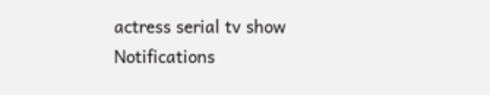actress serial tv show
Notifications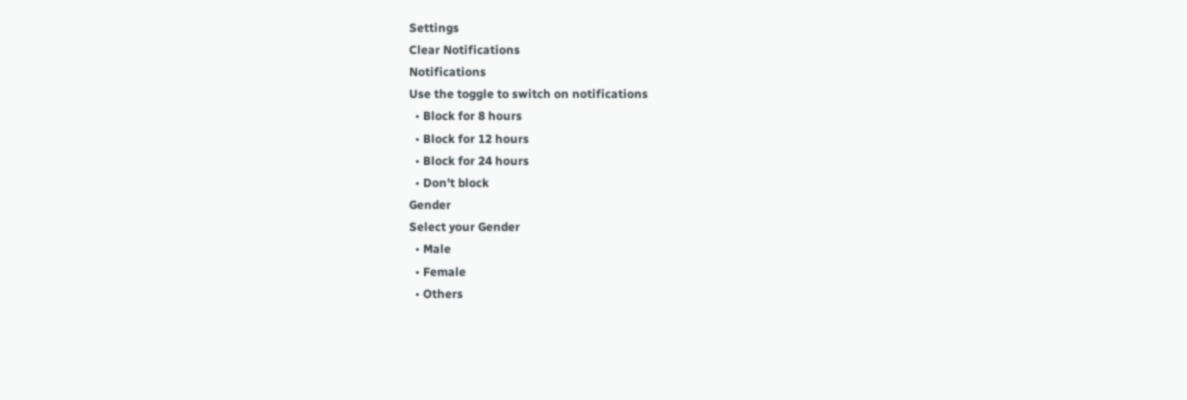Settings
Clear Notifications
Notifications
Use the toggle to switch on notifications
  • Block for 8 hours
  • Block for 12 hours
  • Block for 24 hours
  • Don't block
Gender
Select your Gender
  • Male
  • Female
  • Others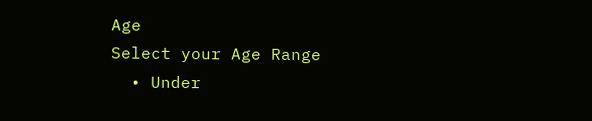Age
Select your Age Range
  • Under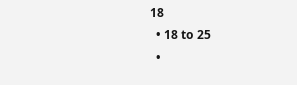18
  • 18 to 25
  •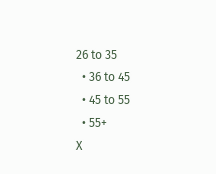26 to 35
  • 36 to 45
  • 45 to 55
  • 55+
X